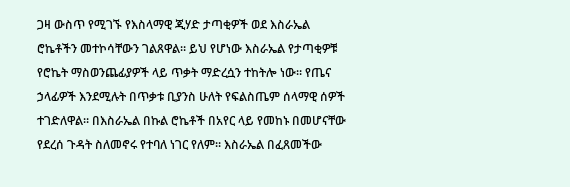ጋዛ ውስጥ የሚገኙ የእስላማዊ ጂሃድ ታጣቂዎች ወደ እስራኤል ሮኬቶችን መተኮሳቸውን ገልጸዋል። ይህ የሆነው እስራኤል የታጣቂዎቹ የሮኬት ማስወንጨፊያዎች ላይ ጥቃት ማድረሷን ተከትሎ ነው። የጤና ኃላፊዎች እንደሚሉት በጥቃቱ ቢያንስ ሁለት የፍልስጤም ሰላማዊ ሰዎች ተገድለዋል። በእስራኤል በኩል ሮኬቶች በአየር ላይ የመከኑ በመሆናቸው የደረሰ ጉዳት ስለመኖሩ የተባለ ነገር የለም። እስራኤል በፈጸመችው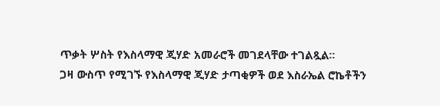ጥቃት ሦስት የእስላማዊ ጂሃድ አመራሮች መገደላቸው ተገልጿል።
ጋዛ ውስጥ የሚገኙ የእስላማዊ ጂሃድ ታጣቂዎች ወደ እስራኤል ሮኬቶችን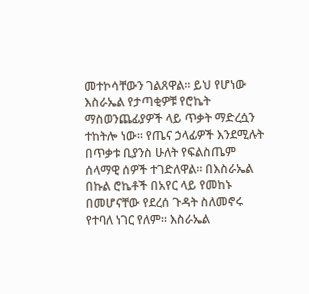መተኮሳቸውን ገልጸዋል። ይህ የሆነው እስራኤል የታጣቂዎቹ የሮኬት ማስወንጨፊያዎች ላይ ጥቃት ማድረሷን ተከትሎ ነው። የጤና ኃላፊዎች እንደሚሉት በጥቃቱ ቢያንስ ሁለት የፍልስጤም ሰላማዊ ሰዎች ተገድለዋል። በእስራኤል በኩል ሮኬቶች በአየር ላይ የመከኑ በመሆናቸው የደረሰ ጉዳት ስለመኖሩ የተባለ ነገር የለም። እስራኤል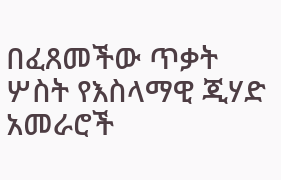በፈጸመችው ጥቃት ሦስት የእስላማዊ ጂሃድ አመራሮች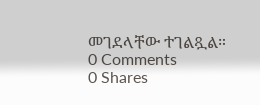መገደላቸው ተገልጿል።
0 Comments
0 Shares